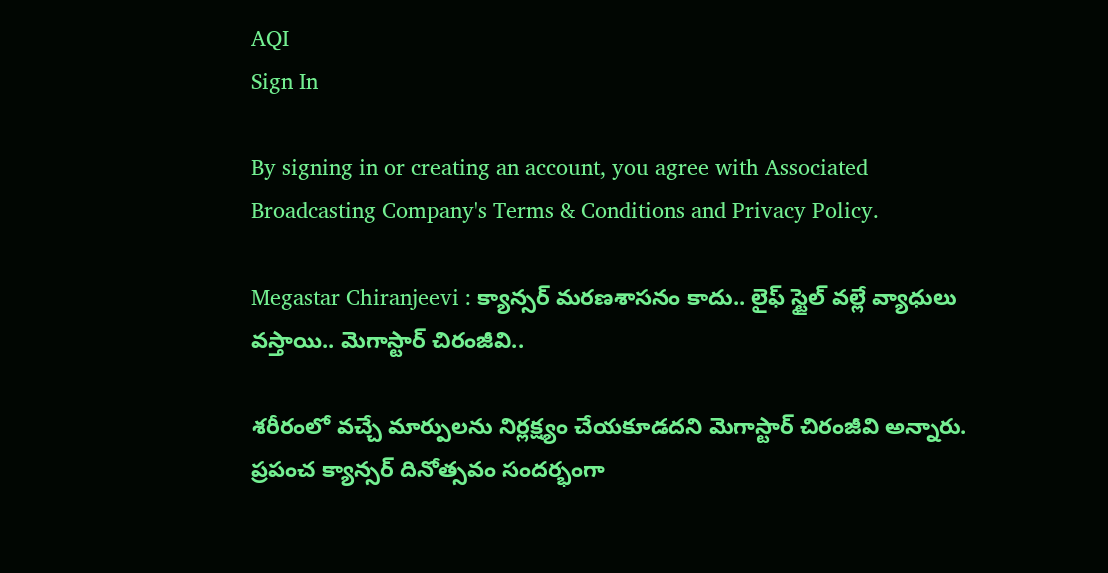AQI
Sign In

By signing in or creating an account, you agree with Associated Broadcasting Company's Terms & Conditions and Privacy Policy.

Megastar Chiranjeevi : క్యాన్సర్ మరణశాసనం కాదు.. లైఫ్ స్టైల్ వల్లే వ్యాధులు వస్తాయి.. మెగాస్టార్ చిరంజీవి..

శరీరంలో వచ్చే మార్పులను నిర్లక్ష్యం చేయకూడదని మెగాస్టార్ చిరంజీవి అన్నారు. ప్రపంచ క్యాన్సర్ దినోత్సవం సందర్భంగా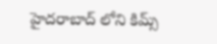హైదరాబాద్ లోని కిమ్స్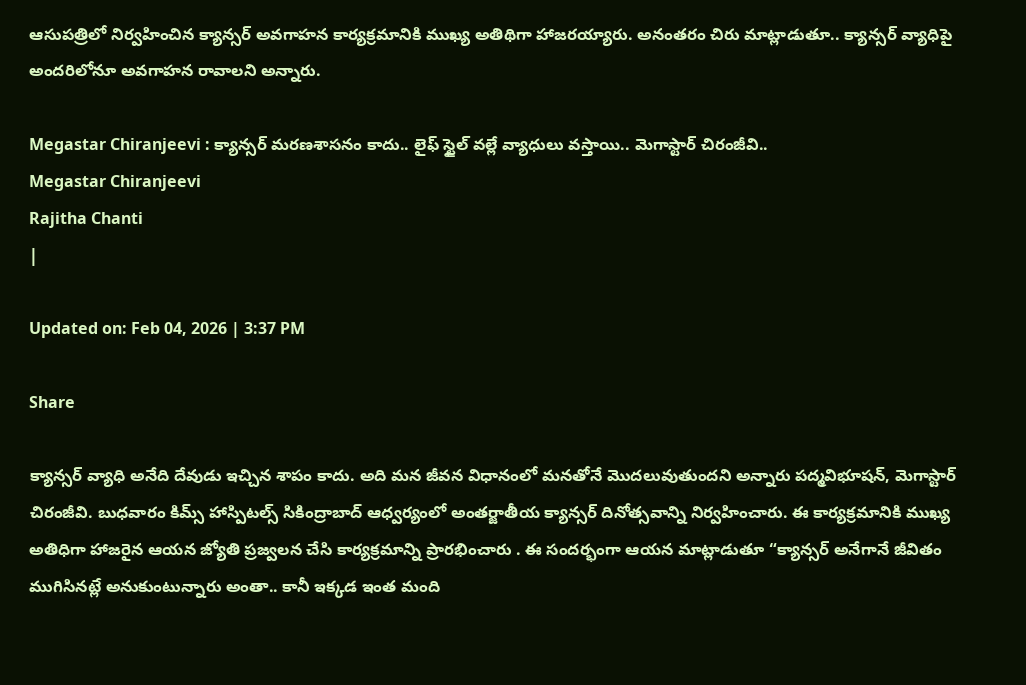ఆసుపత్రిలో నిర్వహించిన క్యాన్సర్ అవగాహన కార్యక్రమానికి ముఖ్య అతిథిగా హాజరయ్యారు. అనంతరం చిరు మాట్లాడుతూ.. క్యాన్సర్ వ్యాధిపై అందరిలోనూ అవగాహన రావాలని అన్నారు.

Megastar Chiranjeevi : క్యాన్సర్ మరణశాసనం కాదు.. లైఫ్ స్టైల్ వల్లే వ్యాధులు వస్తాయి.. మెగాస్టార్ చిరంజీవి..
Megastar Chiranjeevi
Rajitha Chanti
|

Updated on: Feb 04, 2026 | 3:37 PM

Share

క్యాన్సర్ వ్యాధి అనేది దేవుడు ఇచ్చిన శాపం కాదు. అది మన జీవన విధానంలో మనతోనే మొదలువుతుందని అన్నారు పద్మవిభూషన్, మెగాస్టార్ చిరంజీవి. బుధవారం కిమ్స్ హాస్పిటల్స్ సికింద్రాబాద్ ఆధ్వర్యంలో అంతర్జాతీయ క్యాన్సర్ దినోత్సవాన్ని నిర్వహించారు. ఈ కార్యక్రమానికి ముఖ్య అతిధిగా హాజరైన ఆయన జ్యోతి ప్రజ్వలన చేసి కార్యక్రమాన్ని ప్రారభించారు . ఈ సందర్భంగా ఆయన మాట్లాడుతూ “క్యాన్సర్ అనేగానే జీవితం ముగిసినట్లే అనుకుంటున్నారు అంతా.. కానీ ఇక్కడ ఇంత మంది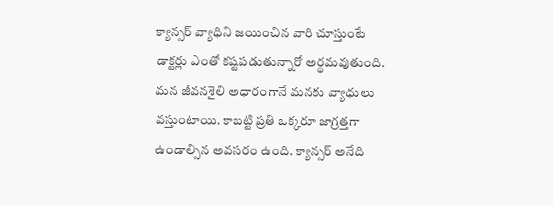క్యాన్సర్ వ్యాధిని జయించిన వారి చూస్తుంటే డాక్టర్లు ఎంతో కష్టపడుతున్నారో అర్థమవుతుంది. మన జీవనశైలి అధారంగానే మనకు వ్యాధులు వస్తుంటాయి. కాబట్టి ప్రతి ఒక్కరూ జాగ్రత్తగా ఉండాల్సిన అవసరం ఉంది. క్యాన్సర్ అనేది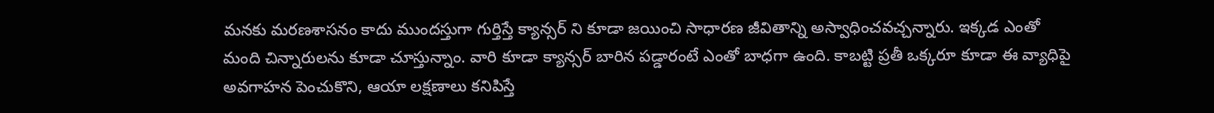మనకు మరణశాసనం కాదు ముందస్తుగా గుర్తిస్తే క్యాన్సర్ ని కూడా జయించి సాధారణ జీవితాన్ని అస్వాధించవచ్చన్నారు. ఇక్కడ ఎంతో మంది చిన్నారులను కూడా చూస్తున్నాం. వారి కూడా క్యాన్సర్ బారిన పడ్డారంటే ఎంతో బాధగా ఉంది. కాబట్టి ప్రతీ ఒక్కరూ కూడా ఈ వ్యాధిపై అవగాహన పెంచుకొని, ఆయా లక్షణాలు కనిపిస్తే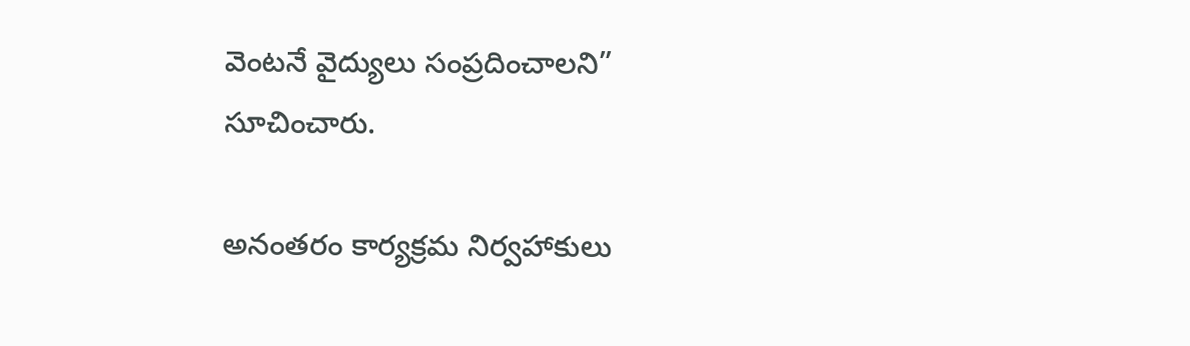వెంటనే వైద్యులు సంప్రదించాలని” సూచించారు.

అనంతరం కార్యక్రమ నిర్వహాకులు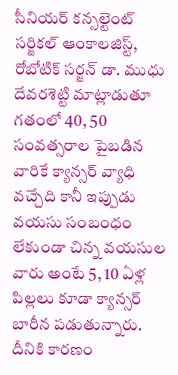సీనియర్ కన్సల్టెంట్ సర్జికల్ ఆంకాలజిస్ట్, రోబోటిక్ సర్జన్ డా. ముధు దేవరశెట్టి మాట్లాడుతూ గతంలో 40, 50 సంవత్సరాల పైబడిన వారికే క్యాన్సర్ వ్యాధి వచ్చేది కానీ ఇప్పుడు వయసు సంబంధం లేకుండా చిన్న వయసుల వారు అంటే 5, 10 ఏళ్ల పిల్లలు కూడా క్యాన్సర్ బారీన పడుతున్నారు. దీనికి కారణం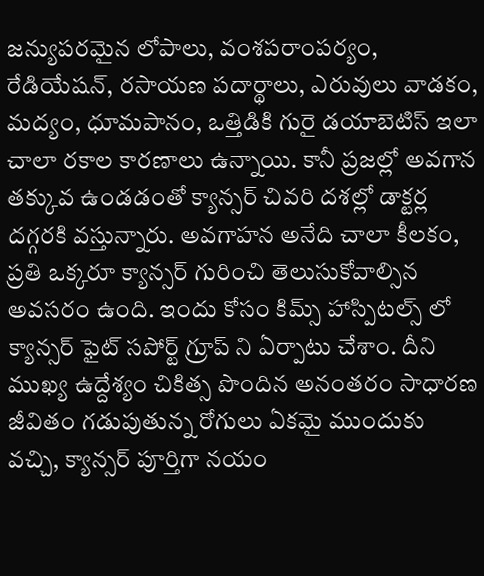జన్యుపరమైన లోపాలు, వంశపరాంపర్యం, రేడియేషన్, రసాయణ పదార్థాలు, ఎరువులు వాడకం, మద్యం, ధూమపానం, ఒత్తిడికి గురై డయాబెటిస్ ఇలా చాలా రకాల కారణాలు ఉన్నాయి. కానీ ప్రజల్లో అవగాన తక్కువ ఉండడంతో క్యాన్సర్ చివరి దశల్లో డాక్టర్ల దగ్గరకి వస్తున్నారు. అవగాహన అనేది చాలా కీలకం, ప్రతి ఒక్కరూ క్యాన్సర్ గురించి తెలుసుకోవాల్సిన అవసరం ఉంది. ఇందు కోసం కిమ్స్ హాస్పిటల్స్ లో క్యాన్సర్ ఫైట్ సపోర్ట్ గ్రూప్ ని ఏర్పాటు చేశాం. దీని ముఖ్య ఉద్దేశ్యం చికిత్స పొందిన అనంతరం సాధారణ జీవితం గడుపుతున్న రోగులు ఏకమై ముందుకు వచ్చి, క్యాన్సర్ పూర్తిగా నయం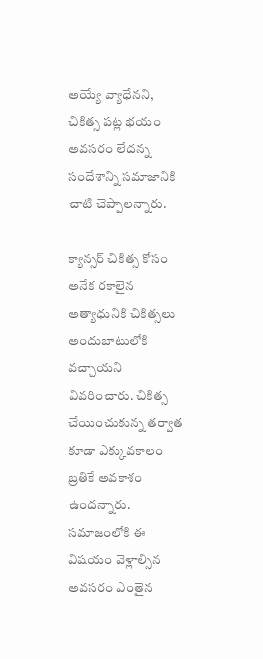అయ్యే వ్యాధేనని, చికిత్స పట్ల భయం అవసరం లేదన్న సందేశాన్ని సమాజానికి చాటి చెప్పాలన్నారు.

క్యాన్సర్ చికిత్స కోసం అనేక రకాలైన అత్యాధునికి చికిత్సలు అందుబాటులోకి వచ్చాయని వివరించారు. చికిత్స చేయించుకున్న తర్వాత కూడా ఎక్కువకాలం బ్రతికే అవకాశం ఉందన్నారు. సమాజంలోకి ఈ విషయం వెళ్లాల్సిన అవసరం ఎంతైన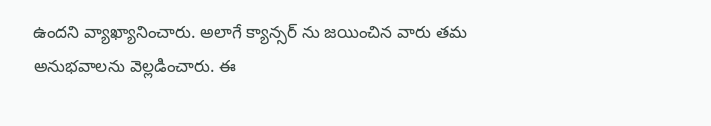ఉందని వ్యాఖ్యానించారు. అలాగే క్యాన్సర్ ను జయించిన వారు తమ అనుభవాలను వెల్లడించారు. ఈ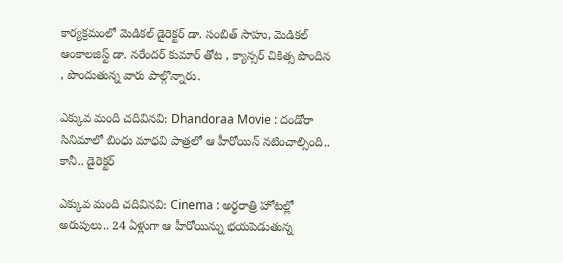కార్యక్రమంలో మెడికల్ డైరెక్టర్ డా. సంబిత్ సాహు, మెడికల్ ఆంకాలజిస్ట్ డా. నరేందర్ కుమార్ తోట , క్యాన్సర్ చికిత్స పొందిన , పొందుతున్న వారు పాల్గొన్నారు.

ఎక్కువ మంది చదివినవి: Dhandoraa Movie : దండోరా సినిమాలో బింధు మాధవి పాత్రలో ఆ హీరోయిన్ నటించాల్సింది.. కానీ.. డైరెక్టర్

ఎక్కువ మంది చదివినవి: Cinema : అర్థరాత్రి హోటల్లో అరుపులు.. 24 ఏళ్లుగా ఆ హీరోయిన్ను భయపెడుతున్న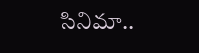సినిమా..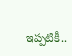ఇప్పటికీ..